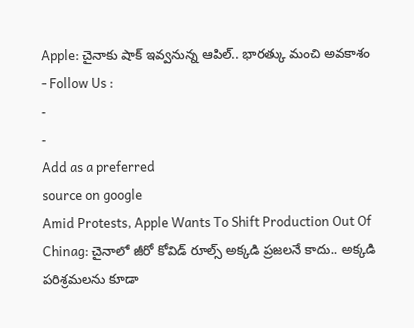Apple: చైనాకు షాక్ ఇవ్వనున్న ఆపిల్.. భారత్కు మంచి అవకాశం
- Follow Us :
-
-
Add as a preferred
source on google
Amid Protests, Apple Wants To Shift Production Out Of Chinag: చైనాలో జీరో కోవిడ్ రూల్స్ అక్కడి ప్రజలనే కాదు.. అక్కడి పరిశ్రమలను కూడా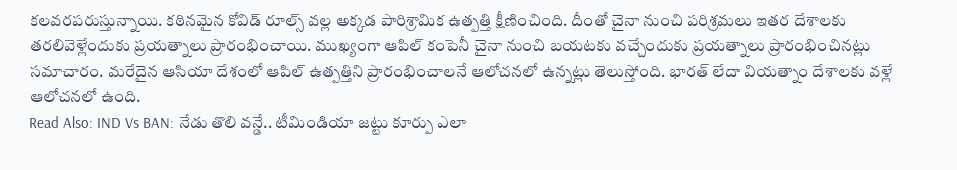కలవరపరుస్తున్నాయి. కఠినమైన కోవిడ్ రూల్స్ వల్ల అక్కడ పారిశ్రామిక ఉత్పత్తి క్షీణించింది. దీంతో చైనా నుంచి పరిశ్రమలు ఇతర దేశాలకు తరలివెళ్లేందుకు ప్రయత్నాలు ప్రారంభించాయి. ముఖ్యంగా ఆపిల్ కంపెనీ చైనా నుంచి బయటకు వచ్చేందుకు ప్రయత్నాలు ప్రారంభించినట్లు సమాచారం. మరేదైన ఆసియా దేశంలో ఆపిల్ ఉత్పత్తిని ప్రారంభించాలనే ఆలోచనలో ఉన్నట్లు తెలుస్తోంది. భారత్ లేదా వియత్నాం దేశాలకు వళ్లే ఆలోచనలో ఉంది.
Read Also: IND Vs BAN: నేడు తొలి వన్డే.. టీమిండియా జట్టు కూర్పు ఎలా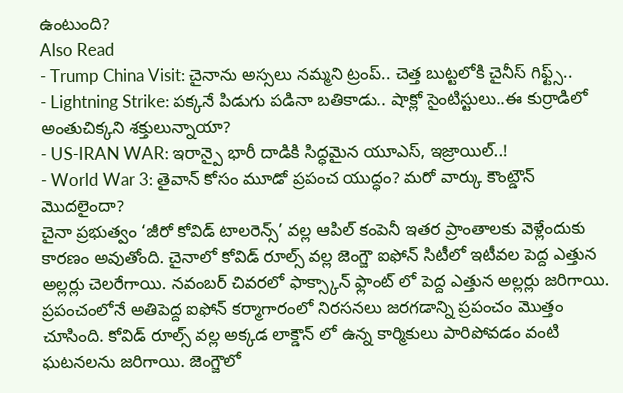ఉంటుంది?
Also Read
- Trump China Visit: చైనాను అస్సలు నమ్మని ట్రంప్.. చెత్త బుట్టలోకి చైనీస్ గిఫ్ట్స్..
- Lightning Strike: పక్కనే పిడుగు పడినా బతికాడు.. షాక్లో సైంటిస్టులు..ఈ కుర్రాడిలో అంతుచిక్కని శక్తులున్నాయా?
- US-IRAN WAR: ఇరాన్పై భారీ దాడికి సిద్ధమైన యూఎస్, ఇజ్రాయిల్..!
- World War 3: తైవాన్ కోసం మూడో ప్రపంచ యుద్ధం? మరో వార్కు కౌంట్డౌన్ మొదలైందా?
చైనా ప్రభుత్వం ‘జీరో కోవిడ్ టాలరెన్స్’ వల్ల ఆపిల్ కంపెనీ ఇతర ప్రాంతాలకు వెళ్లేందుకు కారణం అవుతోంది. చైనాలో కోవిడ్ రూల్స్ వల్ల జెంగ్జౌ ఐఫోన్ సిటీలో ఇటీవల పెద్ద ఎత్తున అల్లర్లు చెలరేగాయి. నవంబర్ చివరలో ఫాక్స్కాన్ ఫ్లాంట్ లో పెద్ద ఎత్తున అల్లర్లు జరిగాయి. ప్రపంచంలోనే అతిపెద్ద ఐఫోన్ కర్మాగారంలో నిరసనలు జరగడాన్ని ప్రపంచం మొత్తం చూసింది. కోవిడ్ రూల్స్ వల్ల అక్కడ లాక్డౌన్ లో ఉన్న కార్మికులు పారిపోవడం వంటి ఘటనలను జరిగాయి. జెంగ్జౌలో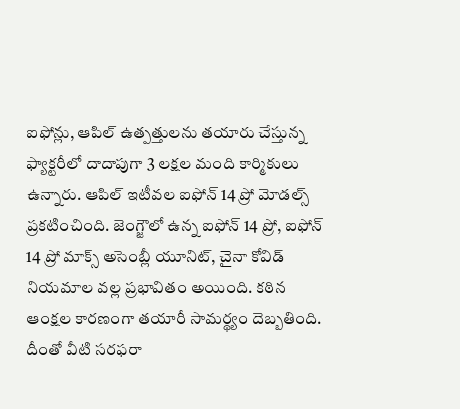ఐఫోన్లు, ఆపిల్ ఉత్పత్తులను తయారు చేస్తున్న ఫ్యాక్టరీలో దాదాపుగా 3 లక్షల మంది కార్మికులు ఉన్నారు. ఆపిల్ ఇటీవల ఐఫోన్ 14 ప్రో మోడల్స్ ప్రకటించింది. జెంగ్జౌలో ఉన్న ఐఫోన్ 14 ప్రో, ఐఫోన్ 14 ప్రో మాక్స్ అసెంబ్లీ యూనిట్, చైనా కోవిడ్ నియమాల వల్ల ప్రభావితం అయింది. కఠిన ఆంక్షల కారణంగా తయారీ సామర్థ్యం దెబ్బతింది. దీంతో వీటి సరఫరా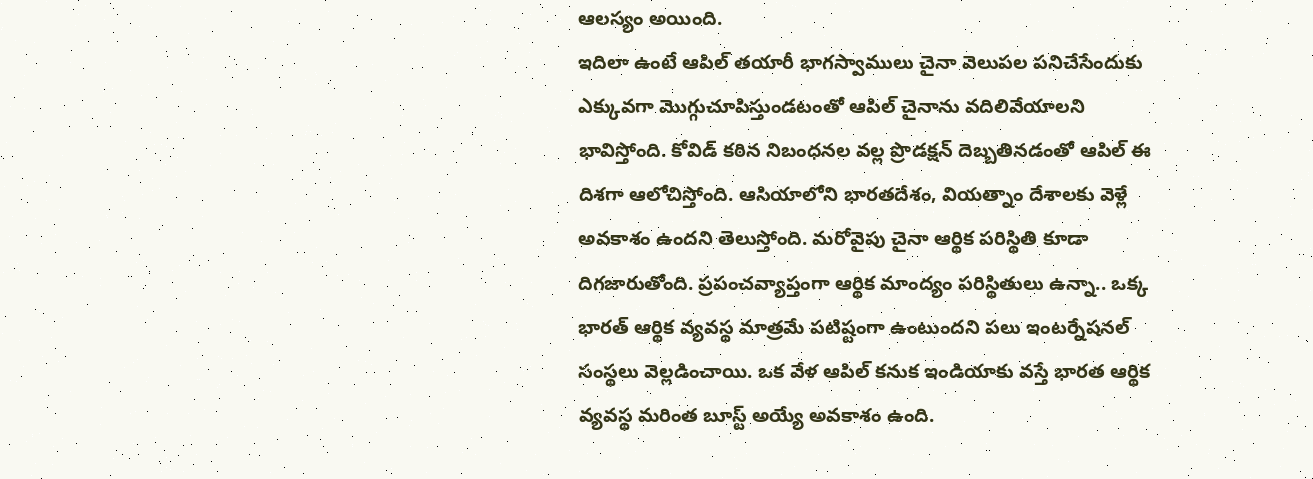ఆలస్యం అయింది.
ఇదిలా ఉంటే ఆపిల్ తయారీ భాగస్వాములు చైనా వెలుపల పనిచేసేందుకు ఎక్కువగా మొగ్గుచూపిస్తుండటంతో ఆపిల్ చైనాను వదిలివేయాలని భావిస్తోంది. కోవిడ్ కఠిన నిబంధనల వల్ల ప్రొడక్షన్ దెబ్బతినడంతో ఆపిల్ ఈ దిశగా ఆలోచిస్తోంది. ఆసియాలోని భారతదేశం, వియత్నాం దేశాలకు వెళ్లే అవకాశం ఉందని తెలుస్తోంది. మరోవైపు చైనా ఆర్థిక పరిస్థితి కూడా దిగజారుతోంది. ప్రపంచవ్యాప్తంగా ఆర్థిక మాంద్యం పరిస్థితులు ఉన్నా.. ఒక్క భారత్ ఆర్థిక వ్యవస్థ మాత్రమే పటిష్టంగా ఉంటుందని పలు ఇంటర్నేషనల్ సంస్థలు వెల్లడించాయి. ఒక వేళ ఆపిల్ కనుక ఇండియాకు వస్తే భారత ఆర్థిక వ్యవస్థ మరింత బూస్ట్ అయ్యే అవకాశం ఉంది.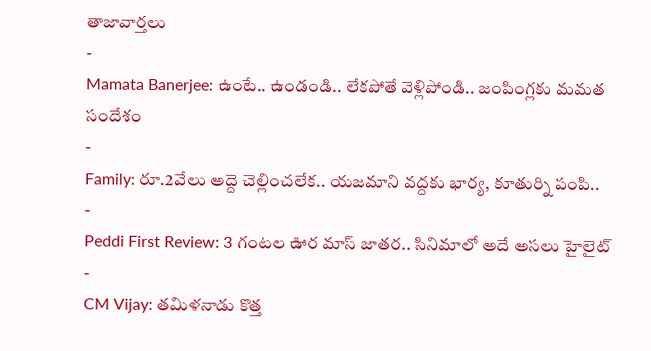తాజావార్తలు
-
Mamata Banerjee: ఉంటే.. ఉండండి.. లేకపోతే వెళ్లిపోండి.. జంపింగ్లకు మమత సందేశం
-
Family: రూ.2వేలు అద్దె చెల్లించలేక.. యజమాని వద్దకు భార్య, కూతుర్ని పంపి..
-
Peddi First Review: 3 గంటల ఊర మాస్ జాతర.. సినిమాలో అదే అసలు హైలైట్
-
CM Vijay: తమిళనాడు కొత్త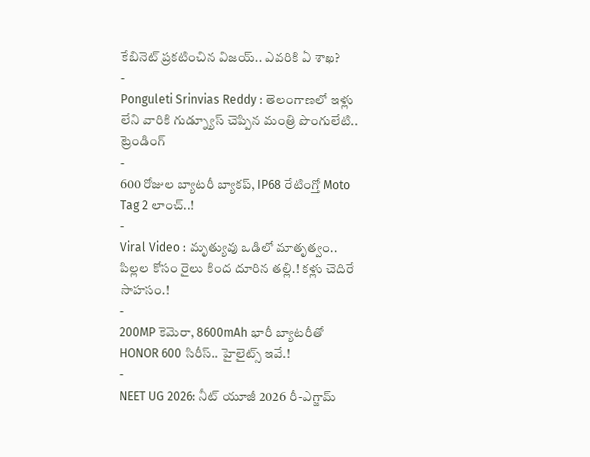కేబినెట్ ప్రకటించిన విజయ్.. ఎవరికి ఏ శాఖ?
-
Ponguleti Srinvias Reddy : తెలంగాణలో ఇళ్లు లేని వారికి గుడ్న్యూస్ చెప్పిన మంత్రి పొంగులేటి..
ట్రెండింగ్
-
600 రోజుల బ్యాటరీ బ్యాకప్, IP68 రేటింగ్తో Moto Tag 2 లాంచ్..!
-
Viral Video : మృత్యువు ఒడిలో మాతృత్వం.. పిల్లల కోసం రైలు కింద దూరిన తల్లి.! కళ్లు చెదిరే సాహసం.!
-
200MP కెమెరా, 8600mAh భారీ బ్యాటరీతో HONOR 600 సిరీస్.. హైలైట్స్ ఇవే.!
-
NEET UG 2026: నీట్ యూజీ 2026 రీ-ఎగ్జామ్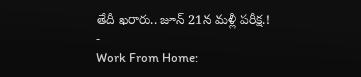తేదీ ఖరారు.. జూన్ 21న మళ్లీ పరీక్ష.!
-
Work From Home: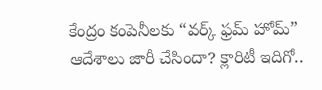కేంద్రం కంపెనీలకు “వర్క్ ఫ్రమ్ హోమ్” ఆదేశాలు జారీ చేసిందా? క్లారిటీ ఇదిగో..